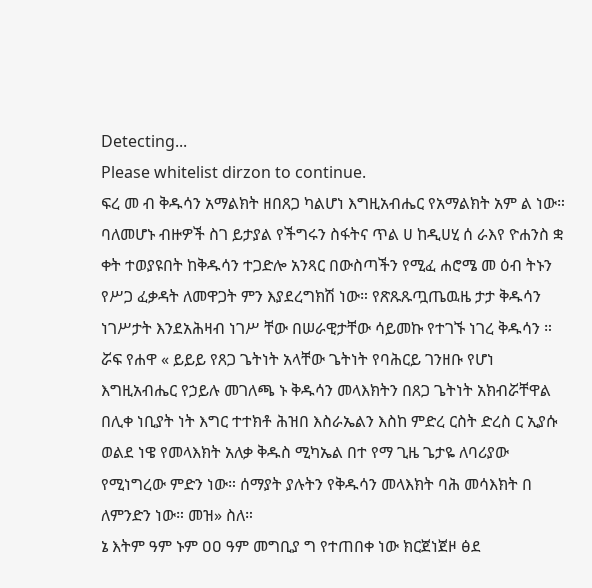Detecting...
Please whitelist dirzon to continue.
ፍረ መ ብ ቅዱሳን አማልክት ዘበጸጋ ካልሆነ እግዚአብሔር የአማልክት አም ል ነው። ባለመሆኑ ብዙዎች ስገ ይታያል የችግሩን ስፋትና ጥል ሀ ከዲሀሂ ሰ ራእየ ዮሐንስ ቋ ቀት ተወያዩበት ከቅዱሳን ተጋድሎ አንጻር በውስጣችን የሚፈ ሐሮሜ መ ዕብ ትኑን የሥጋ ፈቃዳት ለመዋጋት ምን እያደረግክሽ ነው። የጽጹጹጧጤዉዜ ታታ ቅዱሳን ነገሥታት እንደአሕዛብ ነገሥ ቸው በሠራዊታቸው ሳይመኩ የተገኙ ነገረ ቅዱሳን ። ሯፍ የሐዋ « ይይይ የጸጋ ጌትነት አላቸው ጌትነት የባሕርይ ገንዘቡ የሆነ እግዚአብሔር የኃይሉ መገለጫ ኑ ቅዱሳን መላእክትን በጸጋ ጌትነት አክብሯቸዋል በሊቀ ነቢያት ነት እግር ተተክቶ ሕዝበ እስራኤልን እስከ ምድረ ርስት ድረስ ር ኢያሱ ወልደ ነዌ የመላእክት አለቃ ቅዱስ ሚካኤል በተ የማ ጊዜ ጌታዬ ለባሪያው የሚነግረው ምድን ነው። ሰማያት ያሉትን የቅዱሳን መላእክት ባሕ መሳእክት በ ለምንድን ነው። መዝ» ስለ።
ኔ እትም ዓም ኑም ዐዐ ዓም መግቢያ ግ የተጠበቀ ነው ክርጀነጀዞ ፅደ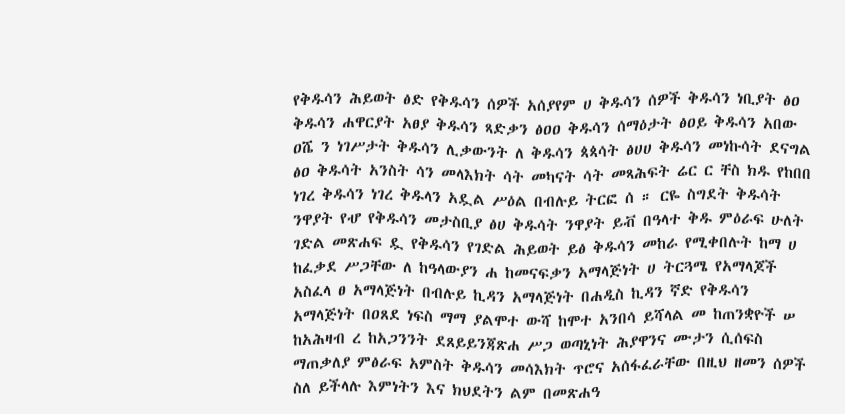የቅዱሳን ሕይወት ፅድ የቅዱሳን ሰዎች አሰያየም ሀ ቅዱሳን ሰዎች ቅዱሳን ነቢያት ፅዐ ቅዱሳን ሐዋርያት አፀያ ቅዱሳን ጻድቃን ፅዐዐ ቅዱሳን ሰማዕታት ፅዐይ ቅዱሳን አበው ዐሼ ን ነገሥታት ቅዱሳን ሊቃውንት ለ ቅዱሳን ጳጳሳት ፅሀሀ ቅዱሳን መነኩሳት ደናግል ፅዐ ቅዱሳት አንስት ሳን መላእክት ሳት መካናት ሳት መጻሕፍት ሬር ር ቸስ ክዱ የከበበ ነገረ ቅዱሳን ነገረ ቅዱላን አዷል ሥዕል በብሉይ ትርፎ ሰ ። ርዬ ስግደት ቅዱሳት ንዋያት የሇ የቅዱሳን መታስቢያ ፅሀ ቅዱሳት ንዋያት ይቭ በዓላተ ቅዱ ምዕራፍ ሁለት ገድል መጽሐፍ ዷ የቅዱሳን የገድል ሕይወት ይፅ ቅዱሳን መከራ የሚቀበሉት ከማ ሀ ከፈቃደ ሥጋቸው ለ ከዓላውያን ሐ ከመናፍቃን አማላጅነት ሀ ትርጓሜ የአማላጆች አስፈላ ፀ አማላጅነት በብሉይ ኪዳን አማላጅነት በሐዲስ ኪዳን ኛድ የቅዱሳን አማላጅነት በዐጸደ ነፍስ ማማ ያልሞተ ውሻ ከሞተ አንበሳ ይሻላል መ ከጠንቋዮች ሠ ከአሕዛብ ረ ከአጋንንት ደጸይይንጃጽሐ ሥጋ ወጣኒነት ሕያዋንና ሙታን ሲሰፍስ ማጠቃለያ ምፅራፍ አምስት ቅዱሳን መሳእክት ጥሮና አሰፋፈራቸው በዚህ ዘመን ሰዎች ስለ ይችላሉ እምነትን እና ክህደትን ልም በመጽሐዓ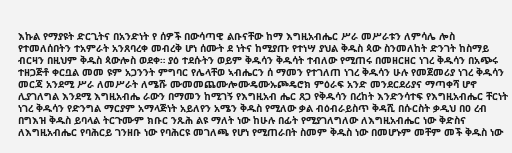እኩል የማያዩት ድርጊትና በአንድነት የ ሰዎች በውሳጣዊ ልቡናቸው ከማ እግዚአብሔር ሥራ መሥራቱን ለምሳሌ ሎስ የተመለሰበትን ተአምራት አንጸባረቀ መብረቅ ሆነ ሰሙት ደ ነትና ከሚያጡ የተነሣ ያህል ቅዱስ ጳው ስንመለከት ድንገት ከስማይ ብርዛን በዚህም ቅዱስ ጳውሎስ ወደቀ። ያዕ ተደሱትን ወይም ቅዱሳን ቅዱሳት ተብለው የሚጠሩ በመዘርዘር ነገረ ቅዱሳን በአጭሩ ተዘጋጅቶ ቀርቧል መመ ዩም አጋንንት ምግባር የሌላቸወ ኣብሔርን ሰ ማመን የተገለጠ ነገረ ቅዱሳን ሁሉ የመጀመሪያ ነገረ ቅዱሳን መርጃ አንደሚ ሥራ ለመሥራት ለሜሹ ሙመመጨሙሎሙዴሙኡጮዴሮክ ምዕራፍ አንድ መንደርደሪያና ማጣቀሻ ሆኖ ሊያገለግል እንደሚ እግዚአብሔ ራውን በማመን ከሚገኝ የእግዚአብ ሔር ጸጋ የቅዱሳን በረከት እንድንሳተፍ የእግዚአብሔር ቸርነት ነገረ ቅዱሳን የድንግል ማርያም አማላጅነት አይለየን አሜን ቅዱስ የሚለው ቃል ብዕብራይስጥ ቅዳሺ በሱርስት ቃዲህ በዐ ረብ በግእዝ ቅዱስ ይባላል ትርጉሙም ክቡር ንጹሕ ልዩ ማለት ነው ከሁሉ በፊት የሚያገለግለው ለእግዚአብሔር ነው ቅድስና ለእግዚአብሔር የባሕርይ ገንዘቡ ነው የባሕርዩ መገለጫ የሆነ የሚጠራበት ስመም ቅዱስ ነው በመሆኑም መቸም መች ቅዱስ ነው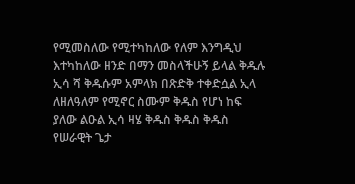የሚመስለው የሚተካከለው የለም እንግዲህ እተካከለው ዘንድ በማን መስላችሁኝ ይላል ቅዱሉ ኢሳ ሻ ቅዱሱም አምላክ በጽድቅ ተቀድሷል ኢላ ለዘለዓለም የሚኖር ስሙም ቅዱስ የሆነ ከፍ ያለው ልዑል ኢሳ ዛሄ ቅዱስ ቅዱስ ቅዱስ የሠራዊት ጌታ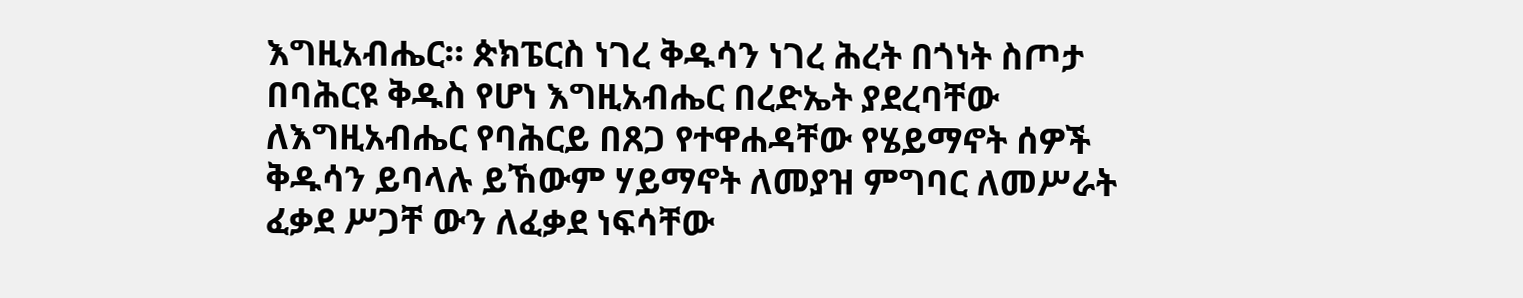እግዚአብሔር። ጵክፔርስ ነገረ ቅዱሳን ነገረ ሕረት በጎነት ስጦታ በባሕርዩ ቅዱስ የሆነ እግዚአብሔር በረድኤት ያደረባቸው ለእግዚአብሔር የባሕርይ በጸጋ የተዋሐዳቸው የሄይማኖት ሰዎች ቅዱሳን ይባላሉ ይኸውም ሃይማኖት ለመያዝ ምግባር ለመሥራት ፈቃደ ሥጋቸ ውን ለፈቃደ ነፍሳቸው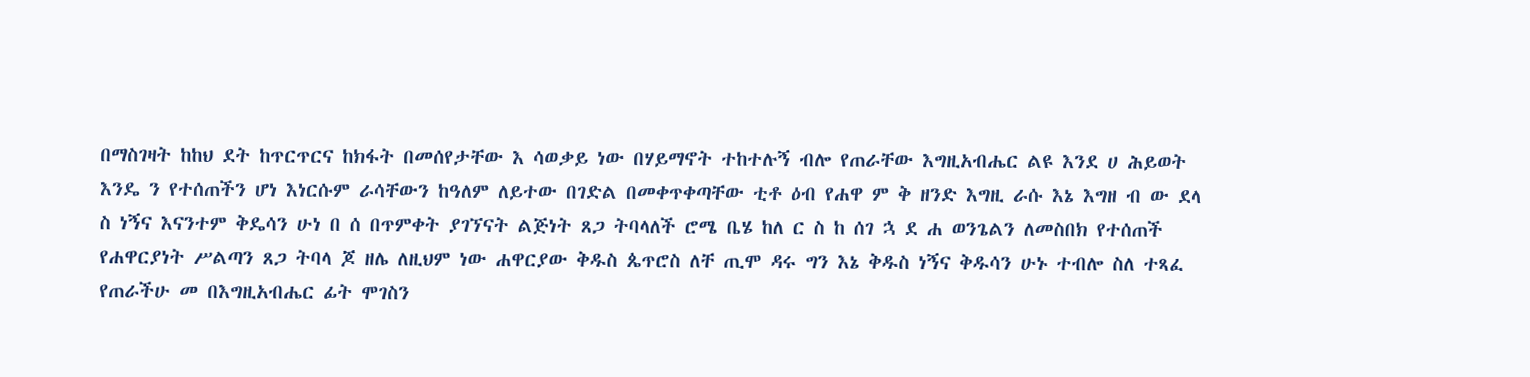በማስገዛት ከከህ ደት ከጥርጥርና ከክፋት በመሰየታቸው እ ሳወቃይ ነው በሃይማኖት ተከተሉኝ ብሎ የጠራቸው እግዚአብሔር ልዩ እንደ ሀ ሕይወት እንዴ ን የተሰጠችን ሆነ እነርሱም ራሳቸውን ከዓለም ለይተው በገድል በመቀጥቀጣቸው ቲቶ ዕብ የሐዋ ም ቅ ዘንድ እግዚ ራሱ እኔ እግዘ ብ ው ደላ ስ ነኝና እናንተም ቅዴሳን ሁነ በ ሰ በጥምቀት ያገኘናት ልጅነት ጸጋ ትባላለች ሮሜ ቤሄ ከለ ር ስ ከ ሰገ ኋ ደ ሐ ወንጌልን ለመስበክ የተሰጠች የሐዋርያነት ሥልጣን ጸጋ ትባላ ጆ ዘሌ ለዚህም ነው ሐዋርያው ቅዱስ ጴጥሮስ ለቸ ጢሞ ዳሩ ግን እኔ ቅዱስ ነኝና ቅዱሳን ሁኑ ተብሎ ስለ ተጻፈ የጠራችሁ መ በእግዚአብሔር ፊት ሞገስን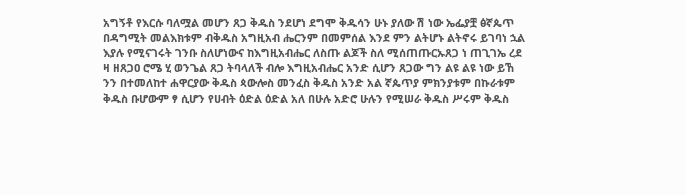አግኝቶ የእርሱ ባለሟል መሆን ጸጋ ቅዱስ ንደሆነ ደግሞ ቅዱሳን ሁኑ ያለው ሽ ነው ኤፌያቿ ፅኛጴጥ በዳግሚት መልእክቱም ብቅዱስ አግዚአብ ሔርንም በመምሰል እንደ ምን ልትሆኑ ልትኖሩ ይገባነ ኋል እያሉ የሚናገሩት ገንቡ ስለሆነውና ከእግዚአብሔር ለስጡ ልጆች ስለ ሚሰጠጡርኡጸጋ ነ ጠጊገኤ ረደ ዛ ዘጸጋዐ ሮሜ ሂ ወንጌል ጸጋ ትባላለች ብሎ እግዚአብሔር አንድ ሲሆን ጸጋው ግን ልዩ ልዩ ነው ይኸ ንን በተመለከተ ሐዋርያው ቅዱስ ጳውሎስ መንፈስ ቅዱስ አንድ አል ኛጴጥያ ምክንያቱም በኩራቱም ቅዱስ ቡሆውም ፃ ሲሆን የሀብት ዕድል ዕድል አለ በሁሉ አድሮ ሁሉን የሚሠራ ቅዱስ ሥሩም ቅዱስ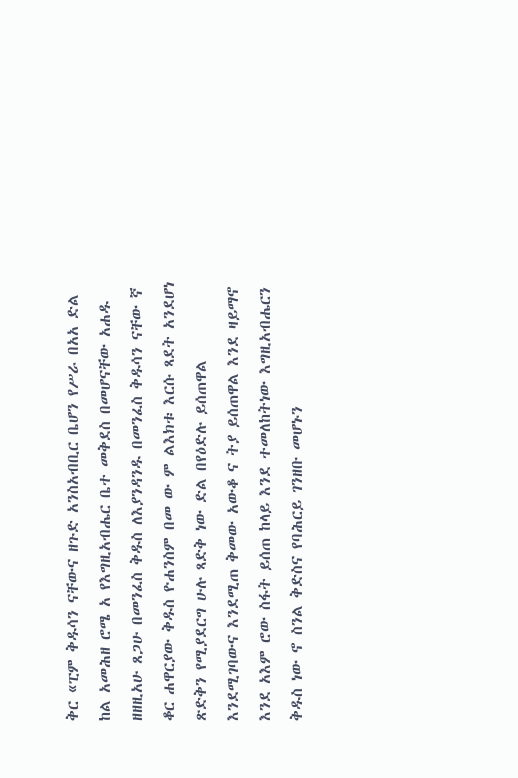ቅር «ፒም ቅዱሳን ናቸውና ዘጉድ አንስአብቢር ቤሆን የሥራ በአአ ድል ከል አመሕዘ ሮሜ አ የእግዚአብሔር ቤተ መቅደስ በመሆናቸው አሐዱ ዘዘዚአሁ ጸጋሁ በመንፈስ ቅዱስ ለእያንዳንዱ በመንፈስ ቅዱሳን ናቸው ኛ ቆር ሐዋርያው ቅዱስ ዮሐንስም በመ ው ም ልእክቱ እርሱ ጻደት አንደሆነ ጽድቅን የሚያደርግ ሁሉ ጻድቅ ነው ድል በየዕድሉ ይሰጠዋል እንደሚገባውና እንደሚጠ ቅመው አውቆ ና ትያ ይሰጠዋል እንደ ዛይማኖ እንደ አእም ሮው ስፋት ይሰጠ ከላይ እንደ ተመለከትነው እግዚአብሔርን ቅዱስ ነው ኖ ስንል ቅድስና የባሕርይ ገንዘቡ መሆኑን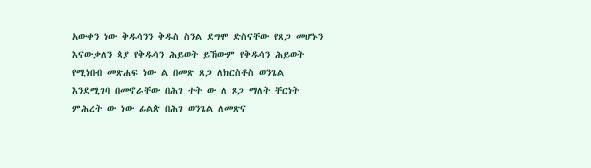አውቀን ነው ቅዱሳንን ቅዱስ ስንል ደግሞ ድስናቸው የጸጋ መሆኑን እናውቃለን ጳያ የቅዱሳን ሕይወት ይኸውም የቅዱሳን ሕይወት የሚነበብ መጽሐፍ ነው ል በመጽ ጸጋ ለክርስቶስ ወንጌል እንደሚገባ በመኖራቸው በሕገ ተት ው ለ ጾጋ ማለት ቸርነት ምሕረት ው ነው ፊልጵ በሕገ ወንጌል ለመጽና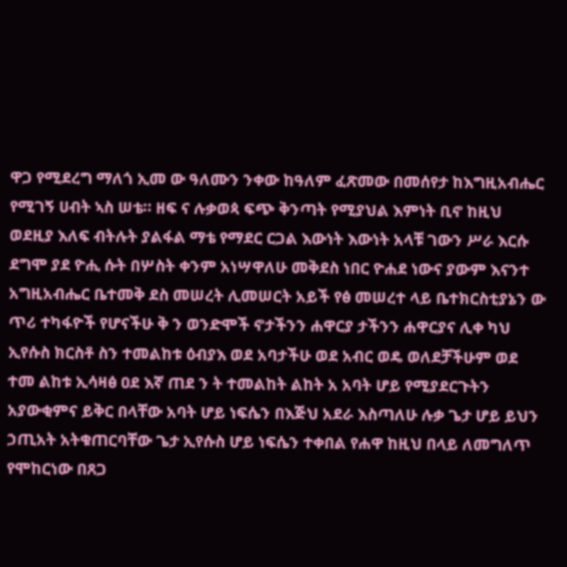ዋጋ የሚደረግ ማለጎ ኢመ ው ዓለሙን ንቀው ከዓለም ፈጽመው በመሰየታ ከእግዚአብሔር የሚገኝ ሀብት ኣስ ሠቴ። ዘፍ ና ሉቃወጳ ፍጭ ቅንጣት የሚያህል እምነት ቢኖ ከዚህ ወደዚያ እለፍ ብትሉት ያልፋል ማቴ የማደር ርጋል እውነት እውነት አላቹ ገውን ሥራ እርሱ ደግሞ ያደ ዮሒ ሱት በሦስት ቀንም አነሣዋለሁ መቅደስ ነበር ዮሐደ ነውና ያውም እናንተ አግዚአብሔር ቤተመቅ ደስ መሠረት ሊመሠርት አይች የፅ መሠረተ ላይ ቤተክርስቲያኔን ው ጥሪ ተካፋዮች የሆናችሁ ቅ ን ወንድሞች ኖታችንን ሐዋርያ ታችንን ሐዋርያና ሊቀ ካህ ኢየሱስ ክርስቶ ስን ተመልከቱ ዕብያእ ወደ አባታችሁ ወደ አብር ወዴ ወለደቻችሁም ወደ ተመ ልከቱ ኢሳዛፅ ዐደ እኛ ጠደ ን ት ተመልከት ልከት አ አባት ሆይ የሚያደርጉትን አያውቂምና ይቅር በላቸው አባት ሆይ ነፍሴን በእጅህ አደራ እስጣለሁ ሉቃ ጌታ ሆይ ይህን ኃጢአት አትቁጠርባቸው ጌታ ኢየሱስ ሆይ ነፍሴን ተቀበል የሐዋ ከዚህ በላይ ለመግለጥ የሞከርነው በጸጋ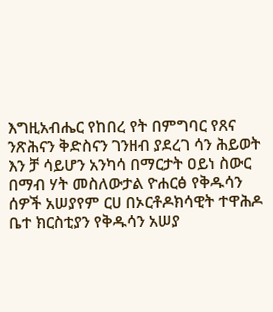እግዚአብሔር የከበረ የት በምግባር የጸና ንጽሕናን ቅድስናን ገንዘብ ያደረገ ሳን ሕይወት እን ቻ ሳይሆን አንካሳ በማርታት ዐይነ ስውር በማብ ሃት መስለውታል ዮሐርፅ የቅዱሳን ሰዎች አሠያየም ርሀ በኦርቶዶክሳዊት ተዋሕዶ ቤተ ክርስቲያን የቅዱሳን አሠያ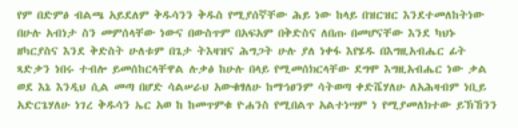የም በድምፅ ብልጫ አይደለም ቅዱሳንን ቅዱስ የሚያሰኛቸው ሕይ ነው ከላይ በዝርዝር እንደተመለከትነው በሁሉ አብነታ ስን መምሰላቸው ነውና በውስጥም በአፍአም በቅድስና ለበጡ በመሆናቸው እንደ ካህኑ ዘካርያስና እንደ ቅድስት ሁለቱም በጌታ ትእዛዝና ሕግጋት ሁሉ ያለ ነቀፋ እየሄዱ በእግዚአብሔር ፊት ጻድቃን ነበሩ ተብሎ ይመሰከርላቸዋል ሉቃፅ ከሁሉ በላይ የሚመሰክርላቸው ደግሞ እግዚአብሔር ነው ቃል ወደ እኔ እንዲህ ሲል መጣ በሆድ ሳልሠራህ አውቁፃለሁ ከማኅፀንም ሳትወጣ ቀድሼሃለሁ ለአሕዛብም ነቢይ አድርጌሃለሁ ነገረ ቅዱሳን ኤር አወ ከ ከመጥምቁ ዮሐንስ የሚበልጥ አልተነሣም ነ የሚያመለክተው ይኽኸንን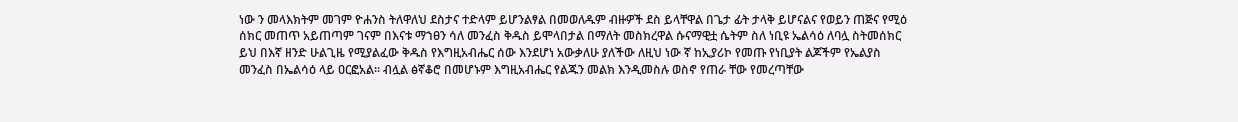ነው ን መላእክትም መገም ዮሐንስ ትለዋለህ ደስታና ተድላም ይሆንልፃል በመወለዱም ብዙዎች ደስ ይላቸዋል በጌታ ፊት ታላቅ ይሆናልና የወይን ጠጅና የሚዕ ሰክር መጠጥ አይጠጣም ገናም በእናቱ ማኀፀን ሳለ መንፈስ ቅዱስ ይሞላበታል በማለት መስክረዋል ሱናማዊቷ ሴትም ስለ ነቢዩ ኤልሳዕ ለባሏ ስትመሰክር ይህ በእኛ ዘንድ ሁልጊዜ የሚያልፈው ቅዱስ የእግዚአብሔር ሰው እንደሆነ አውቃለሁ ያለችው ለዚህ ነው ኛ ከኢያሪኮ የመጡ የነቢያት ልጆችም የኤልያስ መንፈስ በኤልሳዕ ላይ ዐርፎአል። ብሏል ፅኛቆሮ በመሆኑም እግዚአብሔር የልጁን መልክ እንዲመስሉ ወስኖ የጠራ ቸው የመረጣቸው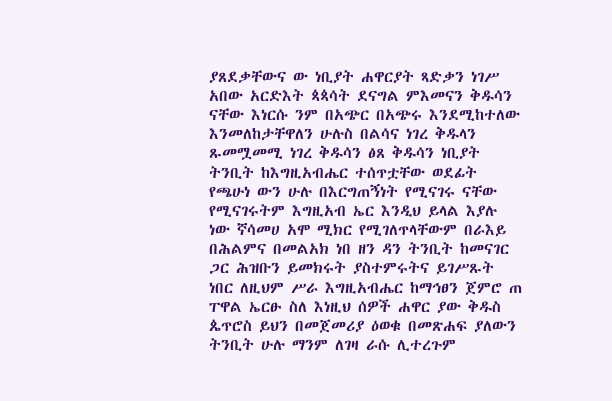ያጸደቃቸውና ው ነቢያት ሐዋርያት ጻድቃን ነገሥ አበው አርድእት ጳጳሳት ደናግል ምእመናን ቅዱሳን ናቸው እነርሱ ንም በአጭር በአጭሩ እንደሚከተለው እንመለከታቸዋለን ሁሉስ በልሳና ነገረ ቅዱላን ጹመሟመሚ ነገረ ቅዱሳን ፅጸ ቅዱሳን ነቢያት ትንቢት ከእግዚአብሔር ተሰጥቷቸው ወደፊት የጫሁነ ውን ሁሉ በእርግጠኝነት የሚናገሩ ናቸው የሚናገሩትም እግዚአብ ኤር እንዲህ ይላል እያሉ ነው ኛሳመሀ አሞ ሚክር የሚገለጥላቸውም በራእይ በሕልምና በመልአክ ነበ ዘን ዳን ትንቢት ከመናገር ጋር ሕዝቡን ይመክሩት ያስተምሩትና ይገሥጹት ነበር ለዚህም ሥራ እግዚአብሔር ከማኅፀን ጀምሮ ጠ ፐዋል ኤርፁ ስለ እነዚህ ሰዎች ሐዋር ያው ቅዱስ ጴጥሮስ ይህን በመጀመሪያ ዕወቁ በመጽሐፍ ያለውን ትንቢት ሁሉ ማንም ለገዛ ራሱ ሊተረጉም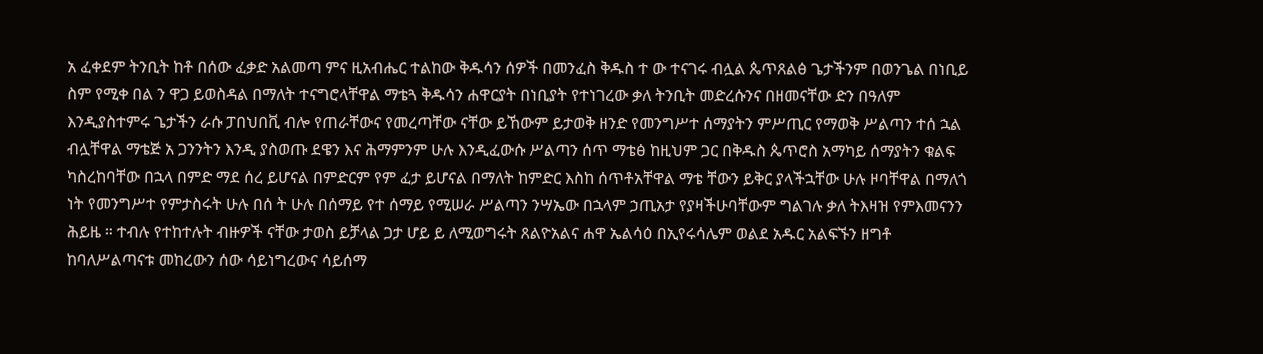አ ፈቀደም ትንቢት ከቶ በሰው ፈቃድ አልመጣ ምና ዚአብሔር ተልከው ቅዱሳን ሰዎች በመንፈስ ቅዱስ ተ ው ተናገሩ ብሏል ጴጥጸልፅ ጌታችንም በወንጌል በነቢይ ስም የሚቀ በል ን ዋጋ ይወስዳል በማለት ተናግሮላቸዋል ማቴጓ ቅዱሳን ሐዋርያት በነቢያት የተነገረው ቃለ ትንቢት መድረሱንና በዘመናቸው ድን በዓለም እንዲያስተምሩ ጌታችን ራሱ ፓበህበቪ ብሎ የጠራቸውና የመረጣቸው ናቸው ይኸውም ይታወቅ ዘንድ የመንግሥተ ሰማያትን ምሥጢር የማወቅ ሥልጣን ተሰ ኋል ብሏቸዋል ማቴጅ አ ጋንንትን እንዲ ያስወጡ ደዌን እና ሕማምንም ሁሉ እንዲፈውሱ ሥልጣን ሰጥ ማቴፅ ከዚህም ጋር በቅዱስ ጴጥሮስ አማካይ ሰማያትን ቁልፍ ካስረከባቸው በኋላ በምድ ማደ ሰረ ይሆናል በምድርም የም ፈታ ይሆናል በማለት ከምድር እስከ ሰጥቶአቸዋል ማቴ ቸውን ይቅር ያላችኋቸው ሁሉ ዞባቸዋል በማለጎ ነት የመንግሥተ የምታስሩት ሁሉ በሰ ት ሁሉ በሰማይ የተ ሰማይ የሚሠራ ሥልጣን ንሣኤው በኋላም ኃጢአታ የያዛችሁባቸውም ግልገሉ ቃለ ትእዛዝ የምእመናንን ሕይዜ ። ተብሉ የተከተሉት ብዙዎች ናቸው ታወስ ይቻላል ጋታ ሆይ ይ ለሚወግሩት ጸልዮአልና ሐዋ ኤልሳዕ በኢየሩሳሌም ወልደ አዱር አልፍኙን ዘግቶ ከባለሥልጣናቱ መከረውን ሰው ሳይነግረውና ሳይሰማ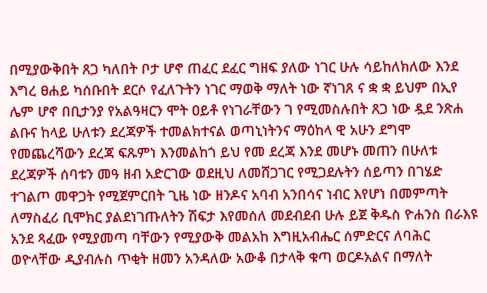በሚያውቅበት ጸጋ ካለበት ቦታ ሆኖ ጠፈር ደፈር ግዘፍ ያለው ነገር ሁሉ ሳይከለክለው እንደ እግረ ፀሐይ ካሰቡበት ደርሶ የፈለጉትን ነገር ማወቅ ማለት ነው ኛነገጸ ና ቋ ቋ ይህም በኢየ ሌም ሆኖ በቢታንያ የአልዓዛርን ሞት ዐይቶ የነገራቸውን ገ የሚመስሉበት ጸጋ ነው ዷደ ንጽሐ ልቡና ከላይ ሁለቱን ደረጃዎች ተመልክተናል ወጣኒነትንና ማዕከላ ዊ አሁን ደግሞ የመጨረሻውን ደረጃ ፍጹምነ እንመልከጎ ይህ የመ ደረጃ እንደ መሆኑ መጠን በሁለቱ ደረጃዎች ሰባቱን መዓ ዘብ አድርገው ወደዚህ ለመሸጋገር የሚጋደሉትን ሰይጣን በገሄድ ተገልጦ መዋጋት የሚጀምርበት ጊዜ ነው ዘንዶና አባብ አንበሳና ነብር እየሆነ በመምጣት ለማስፈሪ ቢሞክር ያልደነገጡለትን ሽፍታ እየመሰለ መደብደብ ሁሉ ይጀ ቅዱስ ዮሐንስ በራእዩ አንደ ጻፈው የሚያመጣ ባቸውን የሚያውቅ መልአከ እግዚአብሔር ሰምድርና ለባሕር ወዮላቸው ዲያብሉስ ጥቂት ዘመን አንዳለው አውቆ በታላቅ ቁጣ ወርዶአልና በማለት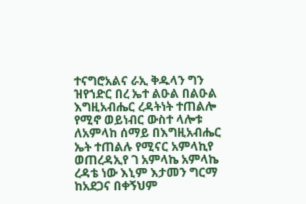ተናግሮአልና ራኢ ቅዱላን ግን ዝየኀድር በረ ኤተ ልዑል በልዑል እግዚአብሔር ረዳትነት ተጠልሎ የሚኖ ወይነብር ውስተ ላሎቱ ለአምላከ ሰማይ በእግዚአብሔር ኤት ተጠልሉ የሚናር አምላኪየ ወጠረዳኢየ ገ አምላኬ አምላኬ ረዳቴ ነው እኒም እታመን ግርማ ከአደጋና በቀኝህም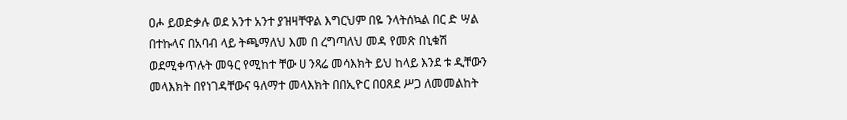ዐሖ ይወድቃሉ ወደ አንተ አንተ ያዝዛቸዋል እግርህም በዬ ንላትሰኳል በር ድ ሣል በተኩላና በአባብ ላይ ትጫማለህ እመ በ ረግጣለህ መዳ የመጽ በኒቁሽ ወደሚቀጥሉት መዓር የሚከተ ቸው ሀ ንጻሬ መሳእክት ይህ ከላይ እንደ ቱ ዲቸውን መላእክት በየነገዳቸውና ዓለማተ መላእክት በበኢዮር በዐጸደ ሥጋ ለመመልከት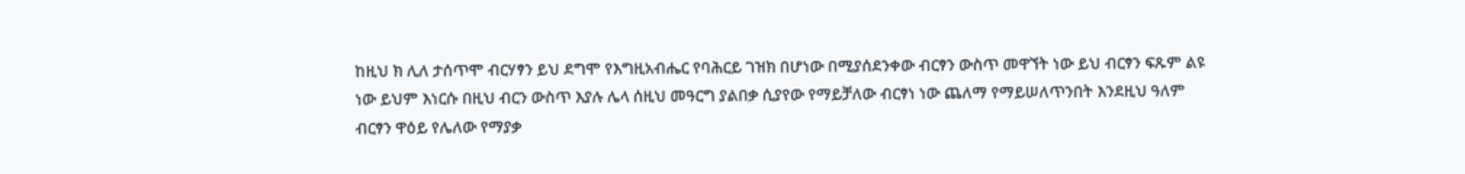ከዚህ ክ ሊለ ታሰጥሞ ብርሃፃን ይህ ደግሞ የእግዚአብሔር የባሕርይ ገዝክ በሆነው በሚያሰደንቀው ብርፃን ውስጥ መዋኘት ነው ይህ ብርፃን ፍጹም ልዩ ነው ይህም እነርሱ በዚህ ብርን ውስጥ እያሉ ሌላ ሰዚህ መዓርግ ያልበቃ ሲያየው የማይቻለው ብርፃነ ነው ጨለማ የማይሠለጥንበት እንደዚህ ዓለም ብርፃን ዋዕይ የሌለው የማያቃ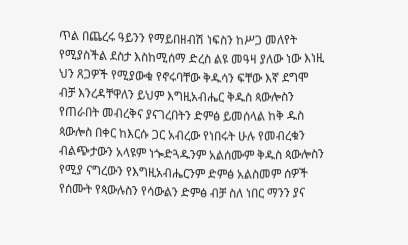ጥል በጨረሩ ዓይንን የማይበዘብሽ ነፍስን ከሥጋ መለየት የሚያስችል ደስታ እስከሚሰማ ድረስ ልዩ መዓዛ ያለው ነው እነዚ ህን ጸጋዎች የሚያውቁ የኖሩባቸው ቅዱሳን ፍቸው እኛ ደግሞ ብቻ እንረዳቸዋለን ይህም እግዚአብሔር ቅዱስ ጳውሎስን የጠራበት መብረቅና ያናገረበትን ድምፅ ይመሰላል ከቅ ዱስ ጳውሎስ በቀር ከእርሱ ጋር አብረው የነበሩት ሁሉ የመብረቁን ብልጭታውን አላዩም ነጐድጓዱንም አልሰሙም ቅዱስ ጳውሎስን የሚያ ናግረውን የእግዚአብሔርንም ድምፅ አልስመም ሰዎች የሰሙት የጳውሉስን የሳውልን ድምፅ ብቻ ስለ ነበር ማንን ያና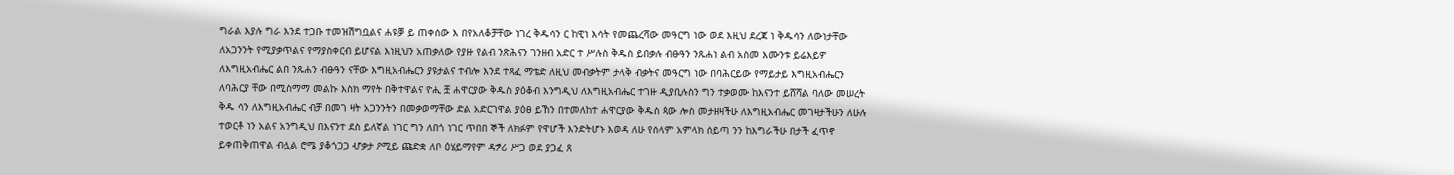ግራል እያሉ ግራ እንደ ተጋቡ ተመዝሽግቧልና ሐዩቓ ይ ጠቀሰው እ በየአለቆቻቸው ነገረ ቅዱሳን ር ከዊነ እሳት የመጨረሻው መዓርግ ነው ወደ እዚህ ደረጃ ነ ቅዱሳን ለውነታቸው ለአጋንንት የሚያቃጥልና የማያስቀርብ ይሆናል እነዚህን አጠቃለው የያዙ የልብ ንጽሕናን ገንዘብ አድር ተ ሥሉስ ቅዱስ ይበቃሉ ብፁዓን ንጹሐነ ልብ አስመ እሙንቱ ይሬእይዎ ለእግዚአብሔር ልበ ንጹሐን ብፁዓን ናቸው እግዚአብሔርን ያዩታልና ተብሎ እንደ ተጻፈ ማቴድ ለዚህ መብቃትም ታላቅ ብቃትና መዓርግ ነው በባሕርይው የማይታይ እግዚአብሔርን ለባሕርያ ቸው በሚስማማ መልኩ እስክ ማየት በቅተዋልና ዮሒ ቿ ሐዋርያው ቅዱስ ያዕቆብ እንግዲህ ለእግዚአብሔር ተገዙ ዲያቢሉስን ግን ተቃወሙ ከእናንተ ይሸሻል ባለው መሠረት ቅዱ ሳን ለእግዚአብሔር ብቻ በመገ ዛት አጋንንትን በመቃወማቸው ድል አድርገዋል ያዕፀ ይኸን በተመለከተ ሐዋርያው ቅዱስ ጳው ሎስ መታዘዛችሁ ለእግዚአብሔር መገዛታችሁን ለሁሉ ተወርቶ ነን አልና አንግዲህ በእናንተ ደስ ይለኛል ነገር ግን ለበጎ ነገር ጥበበ ኞች ለክፉም የዋሆች እንድትሆኑ እወዳ ለሁ የሰላም አምላክ ሰይጣ ንን ከእግራችሁ በታች ፈጥኖ ይቀጠቅጠዋል ብሏል ሮሜ ያቆጎጋጋ ሇቃታ ዖሚይ ጩድቋ ለቦ ዕሄይማየም ዳፇሪ ሥጋ ወደ ያጋፈ ጸ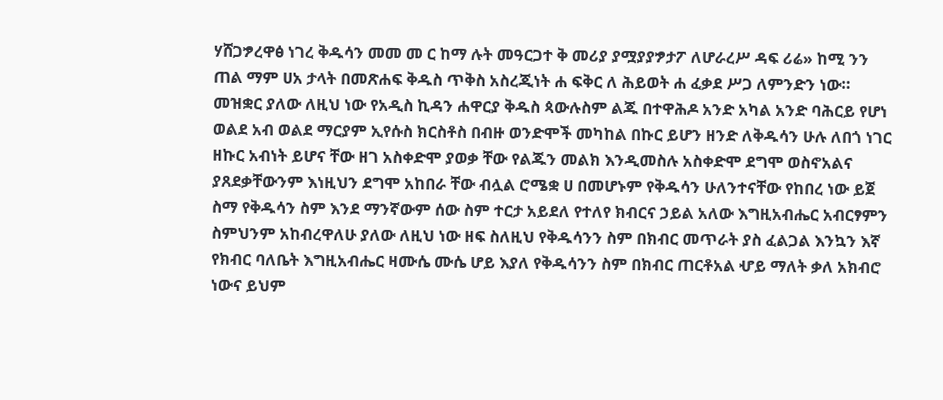ሃሸጋፇረዋፅ ነገረ ቅዱሳን መመ መ ር ከማ ሉት መዓርጋተ ቅ መሪያ ያሟያያፇታፖ ለሆራረሥ ዳፍ ሪሬ» ከሚ ንን ጠል ማም ሀአ ታላት በመጽሐፍ ቅዱስ ጥቅስ አስረጂነት ሐ ፍቅር ለ ሕይወት ሐ ፈቃደ ሥጋ ለምንድን ነው። መዝቋር ያለው ለዚህ ነው የአዲስ ኪዳን ሐዋርያ ቅዱስ ጳውሉስም ልጁ በተዋሕዶ አንድ አካል አንድ ባሕርይ የሆነ ወልደ አብ ወልደ ማርያም ኢየሱስ ክርስቶስ በብዙ ወንድሞች መካከል በኩር ይሆን ዘንድ ለቅዱሳን ሁሉ ለበጎ ነገር ዘኩር አብነት ይሆና ቸው ዘገ አስቀድሞ ያወቃ ቸው የልጁን መልክ እንዲመስሉ አስቀድሞ ደግሞ ወስኖአልና ያጸደቃቸውንም እነዚህን ደግሞ አከበራ ቸው ብሏል ሮሜቋ ሀ በመሆኑም የቅዱሳን ሁለንተናቸው የከበረ ነው ይጀ ስማ የቅዱሳን ስም እንደ ማንኛውም ሰው ስም ተርታ አይደለ የተለየ ክብርና ኃይል አለው እግዚአብሔር አብርፃምን ስምህንም አከብረዋለሁ ያለው ለዚህ ነው ዘፍ ስለዚህ የቅዱሳንን ስም በክብር መጥራት ያስ ፈልጋል እንኳን እኛ የክብር ባለቤት እግዚአብሔር ዛሙሴ ሙሴ ሆይ እያለ የቅዱሳንን ስም በክብር ጠርቶአል ሇይ ማለት ቃለ አክብሮ ነውና ይህም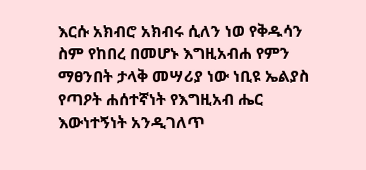እርሱ አክብሮ አክብሩ ሲለን ነወ የቅዱሳን ስም የከበረ በመሆኑ እግዚአብሐ የምን ማፀንበት ታላቅ መሣሪያ ነው ነቢዩ ኤልያስ የጣዖት ሐሰተኛነት የእግዚአብ ሔር እውነተኝነት አንዲገለጥ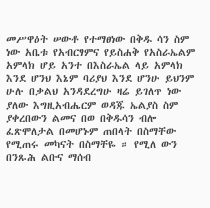መሥዋዕት ሠውቶ የተማፀነው በቅዱ ሳን ስም ነው አቤቱ የአብርፃምና የይስሐቅ የአስራኤልም አምላክ ሆይ አንተ በእስራኤል ላይ አምላክ እንደ ሆንህ እኔም ባሪያህ እንደ ሆንሁ ይህንም ሁሉ በቃልህ አንዳደረግሁ ዛሬ ይገለጥ ነው ያለው እግዚአብሔርም ወዳጁ ኤልያስ ስም ያቀረበውን ልመና በወ በቅዱሳን ብሎ ፈጽሞለታል በመሆኑም ጠበላት በስማቸው የሚጠሩ መካናት በስማቸዬ ። የሚለ ውን በንጹሕ ልቡና ማሰብ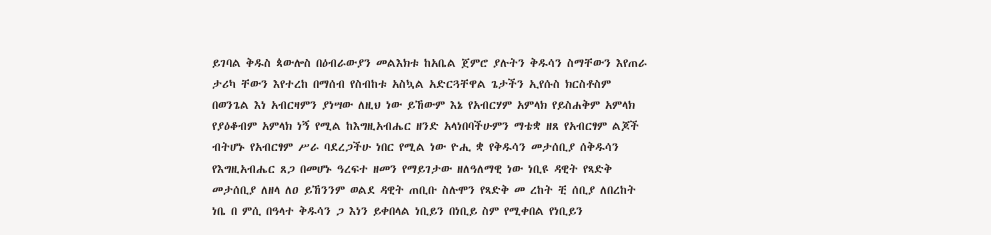ይገባል ቅዱስ ጳውሎስ በዕብራውያን መልእክቱ ከአቤል ጀምሮ ያሉትን ቅዱሳን ስማቸውን እየጠራ ታሪካ ቸውን እየተረከ በማሰብ የስብከቱ አስኳል አድርጓቸዋል ጌታችን ኢየሱስ ክርስቶስም በወንጌል እነ አብርዛምን ያነሣው ለዚህ ነው ይኸውም እኔ የአብርሃም አምላክ የይስሐቅም አምላክ የያዕቆብም አምላክ ነኝ የሚል ከእግዚአብሔር ዘንድ አላነበባችሁምን ማቴቋ ዘጸ የአብርፃም ልጆች ብትሆኑ የአብርፃም ሥራ ባደረጋችሁ ነበር የሚል ነው ዮሒ ቋ የቅዱሳን መታሰቢያ ሰቅዱሳን የእግዚአብሔር ጸጋ በመሆኑ ዓረፍተ ዘመን የማይገታው ዘለዓለማዊ ነው ነቢዩ ዳዊት የጻድቅ መታሰቢያ ለዘላ ለዐ ይኸንንም ወልደ ዳዊት ጠቢቡ ስሉሞን የጻድቅ መ ረከት ቺ ሰቢያ ለበረከት ነቤ በ ምሲ በዓላተ ቅዱሳን ጋ እነን ይቀበላል ነቢይን በነቢይ ስም የሚቀበል የነቢይን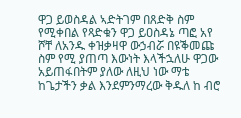ዋጋ ይወስዳል ኣድትገም በጸድቅ ስም የሚቀበል የጻድቁን ዋጋ ይዐስዳኔ ጣፎ አየ ሾቸ ለአንዱ ቀዝቃዛዋ ውኃብሯ በዩቕመጩ ስም የሚ ያጠጣ እውነት እላችኋለሁ ዋጋው አይጠፋበትም ያለው ለዚህ ነው ማቴ ከጌታችን ቃል እንደምንማረው ቅዱለ ከ ብሮ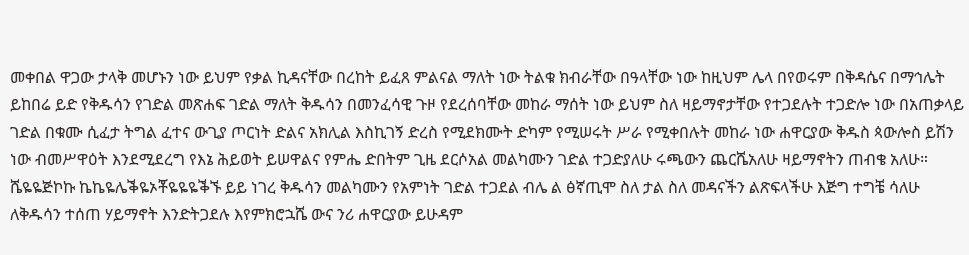መቀበል ዋጋው ታላቅ መሆኑን ነው ይህም የቃል ኪዳናቸው በረከት ይፈጸ ምልናል ማለት ነው ትልቁ ክብራቸው በዓላቸው ነው ከዚህም ሌላ በየወሩም በቅዳሴና በማኅሌት ይከበሬ ይድ የቅዱሳን የገድል መጽሐፍ ገድል ማለት ቅዱሳን በመንፈሳዊ ጉዞ የደረሰባቸው መከራ ማሰት ነው ይህም ስለ ዛይማኖታቸው የተጋደሉት ተጋድሎ ነው በአጠቃላይ ገድል በቁሙ ሲፈታ ትግል ፈተና ውጊያ ጦርነት ድልና አክሊል እስኪገኝ ድረስ የሚደክሙት ድካም የሚሠሩት ሥራ የሚቀበሉት መከራ ነው ሐዋርያው ቅዱስ ጳውሎስ ይሽን ነው ብመሥዋዕት እንደሚደረግ የእኔ ሕይወት ይሠዋልና የምሔ ድበትም ጊዜ ደርሶአል መልካሙን ገድል ተጋድያለሁ ሩጫውን ጨርሼአለሁ ዛይማኖትን ጠብቄ አለሁ። ሼዬዬጅኮኩ ኬኬዬሌቕዬኦቾዬዬዬቕኙ ይይ ነገረ ቅዱሳን መልካሙን የአምነት ገድል ተጋደል ብሌ ል ፅኛጢሞ ስለ ታል ስለ መዳናችን ልጽፍላችሁ እጅግ ተግቼ ሳለሁ ለቅዱሳን ተሰጠ ሃይማኖት እንድትጋደሉ እየምክሮኋሼ ውና ንሪ ሐዋርያው ይሁዳም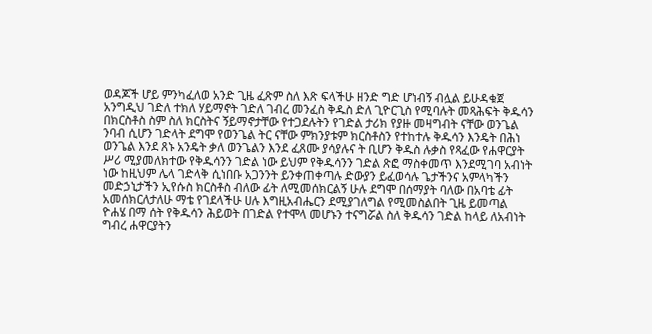ወዳጆች ሆይ ምንካፈለወ አንድ ጊዜ ፈጽም ስለ እጽ ፍላችሁ ዘንድ ግድ ሆነብኝ ብሏል ይሁዳቁጀ አንግዲህ ገድለ ተክለ ሃይማኖት ገድለ ገብረ መንፈስ ቅዱስ ድለ ጊዮርጊስ የሚባሉት መጻሕፍት ቅዱሳን በክርስቶስ ስም ስለ ክርስትና ኝይማኖታቸው የተጋደሉትን የገድል ታሪክ የያዙ መዛግብት ናቸው ወንጌል ንባብ ሲሆን ገድላት ደግሞ የወንጌል ትር ናቸው ምክንያቱም ክርስቶስን የተከተሉ ቅዱሳን እንዴት በሕነ ወንጌል እንደ ጸኑ አንዴት ቃለ ወንጌልን እንደ ፈጸሙ ያሳያሉና ት ቢሆን ቅዱስ ሉቃስ የጻፈው የሐዋርያት ሥሪ ሚያመለክተው የቅዱሳንን ገድል ነው ይህም የቅዱሳንን ገድል ጽፎ ማስቀመጥ እንደሚገባ አብነት ነው ከዚህም ሌላ ገድላቅ ሲነበቡ አጋንንት ይንቀጠቀጣሉ ድውያን ይፈወሳሉ ጌታችንና አምላካችን መድኃኒታችን ኢየሱስ ክርስቶስ ብለው ፊት ለሚመሰክርልኝ ሁሉ ደግሞ በሰማያት ባለው በአባቴ ፊት አመሰክርለታለሁ ማቴ የገደላችሁ ሀሉ እግዚአብሔርን ደሚያገለግል የሚመስልበት ጊዜ ይመጣል ዮሐሄ በማ ሰት የቅዱሳን ሕይወት በገድል የተሞላ መሆኑን ተናግሯል ስለ ቅዱሳን ገድል ከላይ ለአብነት ግብረ ሐዋርያትን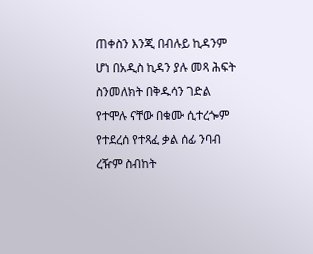ጠቀስን እንጂ በብሉይ ኪዳንም ሆነ በአዲስ ኪዳን ያሉ መጻ ሕፍት ስንመለክት በቅዱሳን ገድል የተሞሉ ናቸው በቁሙ ሲተረጐም የተደረሰ የተጻፈ ቃል ሰፊ ንባብ ረዥም ስብከት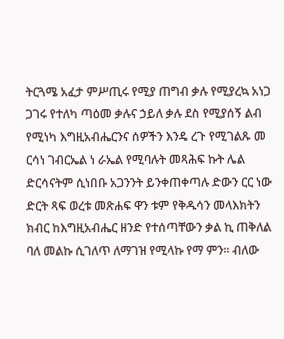ትርጓሜ አፈታ ምሥጢሩ የሚያ ጠግብ ቃሉ የሚያረኳ አነጋ ጋገሩ የተለካ ጣዕመ ቃሉና ኃይለ ቃሉ ደስ የሚያሰኝ ልብ የሚነካ እግዚአብሔርንና ሰዎችን እንዴ ረጉ የሚገልጹ መ ርሳነ ገብርኤል ነ ራኤል የሚባሉት መጻሕፍ ኩት ሌል ድርሳናትም ሲነበቡ አጋንንት ይንቀጠቀጣሉ ድውን ርር ነው ድርት ጻፍ ወረቱ መጽሐፍ ዋን ቱም የቅዱሳን መላእክትን ክብር ከእግዚአብሔር ዘንድ የተሰጣቸውን ቃል ኪ ጠቅለል ባለ መልኩ ሲገለጥ ለማገዝ የሚላኩ የማ ምን። ብለው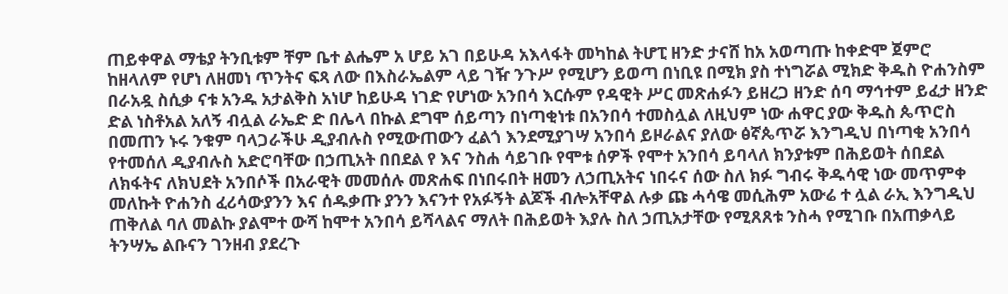ጠይቀዋል ማቴያ ትንቢቱም ቸም ቤተ ልሔም አ ሆይ አገ በይሁዳ አእላፋት መካከል ትሆፒ ዘንድ ታናሸ ከአ አወጣጡ ከቀድሞ ጀምሮ ከዘላለም የሆነ ለዘመነ ጥንትና ፍጻ ለው በእስራኤልም ላይ ገዥ ንጉሥ የሚሆን ይወጣ በነቢዩ በሚክ ያስ ተነግሯል ሚክድ ቅዱስ ዮሐንስም በራአዷ ስሲቃ ናቱ አንዱ አታልቅስ አነሆ ከይሁዳ ነገድ የሆነው አንበሳ እርሱም የዳዊት ሥር መጽሐፉን ይዘረጋ ዘንድ ሰባ ማኅተም ይፈታ ዘንድ ድል ነስቶአል አለኝ ብሏል ራኤድ ድ በሌላ በኩል ደግሞ ሰይጣን በነጣቂነቱ በአንበሳ ተመስሏል ለዚህም ነው ሐዋር ያው ቅዱስ ጴጥሮስ በመጠን ኑሩ ንቁም ባላጋራችሁ ዲያብሉስ የሚውጠውን ፈልጎ እንደሚያገሣ አንበሳ ይዞራልና ያለው ፅኛጴጥሯ እንግዲህ በነጣቂ አንበሳ የተመሰለ ዲያብሉስ አድሮባቸው በኃጢአት በበደል የ እና ንስሐ ሳይገቡ የሞቱ ሰዎች የሞተ አንበሳ ይባላለ ክንያቱም በሕይወት ሰበደል ለክፋትና ለክህደት አንበሶች በአራዊት መመሰሉ መጽሐፍ በነበሩበት ዘመን ለኃጢአትና ነበሩና ሰው ስለ ክፉ ግብሩ ቅዱሳዊ ነው መጥምቀ መለኩት ዮሐንስ ፈሪሳውያንን እና ሰዱቃጡ ያንን እናንተ የአፉኝት ልጆች ብሎአቸዋል ሉቃ ጩ ሓሳዌ መሲሕም አውሬ ተ ሏል ራኢ እንግዲህ ጠቅለል ባለ መልኩ ያልሞተ ውሻ ከሞተ አንበሳ ይሻላልና ማለት በሕይወት እያሉ ስለ ኃጢአታቸው የሚጸጸቱ ንስሓ የሚገቡ በአጠቃላይ ትንሣኤ ልቡናን ገንዘብ ያደረጉ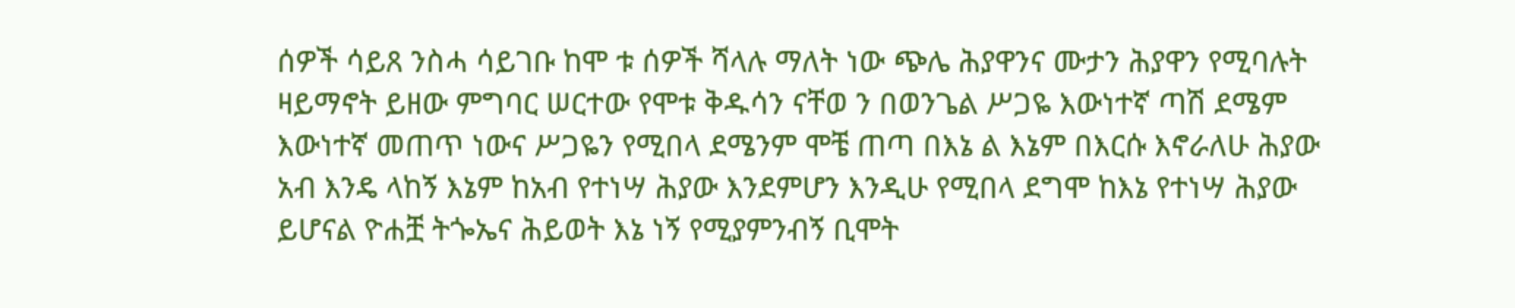ሰዎች ሳይጸ ንስሓ ሳይገቡ ከሞ ቱ ሰዎች ሻላሉ ማለት ነው ጭሌ ሕያዋንና ሙታን ሕያዋን የሚባሉት ዛይማኖት ይዘው ምግባር ሠርተው የሞቱ ቅዱሳን ናቸወ ን በወንጌል ሥጋዬ እውነተኛ ጣሽ ደሜም እውነተኛ መጠጥ ነውና ሥጋዬን የሚበላ ደሜንም ሞቼ ጠጣ በእኔ ል እኔም በእርሱ እኖራለሁ ሕያው አብ እንዴ ላከኝ እኔም ከአብ የተነሣ ሕያው እንደምሆን እንዲሁ የሚበላ ደግሞ ከእኔ የተነሣ ሕያው ይሆናል ዮሐቿ ትጐኤና ሕይወት እኔ ነኝ የሚያምንብኝ ቢሞት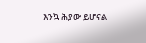እንኳ ሕያው ይሆናል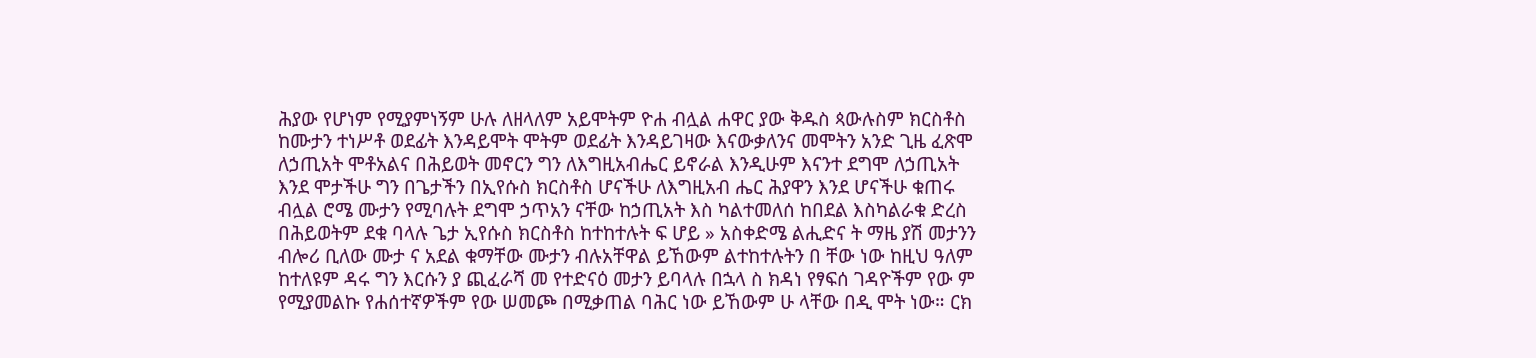ሕያው የሆነም የሚያምነኝም ሁሉ ለዘላለም አይሞትም ዮሐ ብሏል ሐዋር ያው ቅዱስ ጳውሉስም ክርስቶስ ከሙታን ተነሥቶ ወደፊት እንዳይሞት ሞትም ወደፊት እንዳይገዛው እናውቃለንና መሞትን አንድ ጊዜ ፈጽሞ ለኃጢአት ሞቶአልና በሕይወት መኖርን ግን ለእግዚአብሔር ይኖራል እንዲሁም እናንተ ደግሞ ለኃጢአት እንደ ሞታችሁ ግን በጌታችን በኢየሱስ ክርስቶስ ሆናችሁ ለእግዚአብ ሔር ሕያዋን እንደ ሆናችሁ ቁጠሩ ብሏል ሮሜ ሙታን የሚባሉት ደግሞ ኃጥአን ናቸው ከኃጢአት እስ ካልተመለሰ ከበደል እስካልራቁ ድረስ በሕይወትም ደቁ ባላሉ ጌታ ኢየሱስ ክርስቶስ ከተከተሉት ፍ ሆይ » አስቀድሜ ልሒድና ት ማዜ ያሽ መታንን ብሎሪ ቢለው ሙታ ና አደል ቁማቸው ሙታን ብሉአቸዋል ይኸውም ልተከተሉትን በ ቸው ነው ከዚህ ዓለም ከተለዩም ዳሩ ግን እርሱን ያ ጪፈራሻ መ የተድናዕ መታን ይባላሉ በኋላ ስ ክዳነ የፃፍሰ ገዳዮችም የው ም የሚያመልኩ የሐሰተኛዎችም የው ሠመጮ በሚቃጠል ባሕር ነው ይኸውም ሁ ላቸው በዲ ሞት ነው። ርክ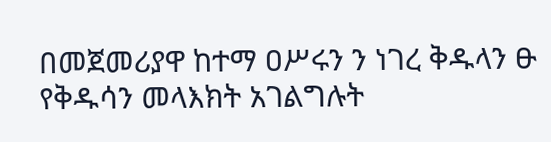በመጀመሪያዋ ከተማ ዐሥሩን ን ነገረ ቅዱላን ፁ የቅዱሳን መላእክት አገልግሉት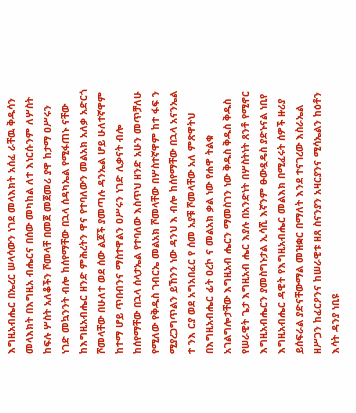እግዚአብሔር በኤረር ሠላሳውን ነገደ መላእክት አሰፈ ራቸዉ ቅዱሳን መላእክት በእግዚአ ብሔርና በሰው መካከል ለተ እነርሱንም ለሦስት ከፍሉ ሦስት አለቆችን ሾመላቸ በመጀ መጀመሪ ያዋ ከታማ ዐሥሩን ነገድ መኳንንት ብሎ ከሰየማቸው በኋላ ሰዳካኤል የሚፋጠኑ ናቸው ከእግዚአብሔር ዘንድ ምሕረትን ዋና የተባለውን መልአክ አለቃ አድርጎ ሾመላቸው በሁለተ ወደ ሰው ልጆች ያመጣሉ ዳንኤል ሆይ ሁለተኛዋም ከተማ ሆይ ጥበብንና ማስተዋልን ዐሥሩን ነገድ ሊቃናት ብሎ ከሰየማቸው በኋላ ሰላታኤል የተባለው እስጥህ ዘንድ አሁን መጥቻለሁ የሚለው የቅዱስ ገብርኤ መልአክ ሾመላቸው በሦስተኛዋም ከተ ፋፍ ን ሚያረጋግጥልን ይኸንን ነው ዳንህ እ ብሎ ከሰየማቸው በኋላ አናንኤል ተ ንእ ርያ ወደ አግአበፈር የ ሰመ አያቹ ሾመላቸው አለ ምጽዋትህ በእግዚአብሔር ፊት ዐረኮ ና መልአክ ቃል ነው የሐዋ ትልቁ አገልግሎታቸው እግዚአብ ሔርን ማመስገን ነው ቅዱስ ቅዱስ ቅዱስ የሠራዊት ጌታ እግዚአብ ሔር እያሉ በአንድነት በሦስትነት ጸንቶ የሚኖር እግዚአብሔርን ያመስግኑታል ኢሳሺ እኛንም ፁውዷዴስ ያድኑናል ነቢየ እግዚአብሔር ዳዊት የእግዚአብሔር መልእክ በሚፈሩት ሰዎች ዙሪያ ይሰፍራል ያድናቸውማል መዝቋር በማለት እንደ ተናገረው እስራኤል ዘሥጋን ከፈርዖንና ከሠራዊቱ ዘጸ ስናንያን አዛርያንና ሚሳኤልን ከዕቶን እሳት ዳንያ ነቢዩ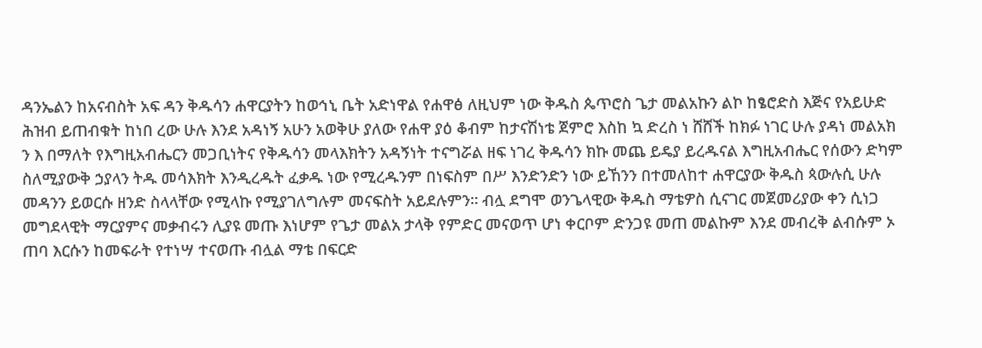ዳንኤልን ከአናብስት አፍ ዳን ቅዱሳን ሐዋርያትን ከወኅኒ ቤት አድነዋል የሐዋፅ ለዚህም ነው ቅዱስ ጴጥሮስ ጌታ መልአኩን ልኮ ከፄሮድስ እጅና የአይሁድ ሕዝብ ይጠብቁት ከነበ ረው ሁሉ እንደ አዳነኝ አሁን አወቅሁ ያለው የሐዋ ያዕ ቆብም ከታናሽነቴ ጀምሮ እስከ ኳ ድረስ ነ ሸሸች ከክፉ ነገር ሁሉ ያዳነ መልአክ ን እ በማለት የእግዚአብሔርን መጋቢነትና የቅዱሳን መላእክትን አዳኝነት ተናግሯል ዘፍ ነገረ ቅዱሳን ክኩ መጨ ይዴያ ይረዱናል እግዚአብሔር የሰውን ድካም ስለሚያውቅ ኃያላን ትዱ መሳእክት እንዲረዱት ፈቃዱ ነው የሚረዱንም በነፍስም በሥ እንድንድን ነው ይኸንን በተመለከተ ሐዋርያው ቅዱስ ጳውሉሲ ሁሉ መዳንን ይወርሱ ዘንድ ስላላቸው የሚላኩ የሚያገለግሉም መናፍስት አይደሉምን። ብሏ ደግሞ ወንጌላዊው ቅዱስ ማቴዎስ ሲናገር መጀመሪያው ቀን ሲነጋ መግደላዊት ማርያምና መቃብሩን ሊያዩ መጡ እነሆም የጌታ መልአ ታላቅ የምድር መናወጥ ሆነ ቀርቦም ድንጋዩ መጠ መልኩም እንደ መብረቅ ልብሱም ኦ ጠባ እርሱን ከመፍራት የተነሣ ተናወጡ ብሏል ማቴ በፍርድ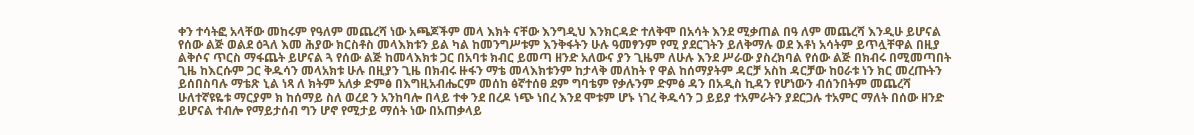ቀን ተሳትፎ አላቸው መከሩም የዓለም መጨረሻ ነው አጫጆችም መላ እክት ናቸው እንግዲህ እንክርዳድ ተለቅሞ በአሳት እንደ ሚቃጠል በዓ ለም መጨረሻ እንዲሁ ይሆናል የሰው ልጅ ወልደ ዕጓለ እመ ሕያው ክርስቶስ መላእክቱን ይል ካል ከመንግሥቱም እንቅፋትን ሁሉ ዓመፃንም የሚ ያደርገትን ይለቅማሉ ወደ እቶነ አሳትም ይጥሏቸዋል በዚያ ልቅሶና ጥርስ ማፋጨት ይሆናል ጓ የሰው ልጅ ከመላእክቱ ጋር በአባቱ ክብር ይመጣ ዘንድ አለውና ያን ጊዜም ለሁሉ እንደ ሥራው ያስረክባል የሰው ልጅ በክብሩ በሚመጣበት ጊዜ ከእርሱም ጋር ቅዱሳን መላአክቱ ሁሉ በዚያን ጊዜ በክብሩ ዙፋን ማቴ መላእክቱንም ከታላቅ መለከት የ ዋል ከሰማያትም ዳርቻ አስከ ዳርቻው ከዐራቱ ነን ክር መረጡትን ይሰበስባሉ ማቴጽ ኒል ነጻ ለ ክትም አለቃ ድምፅ በእግዚአብሔርም መሰከ ፅኛተሰፀ ደም ግባቴም የቃሉንም ድምፅ ዳን በአዲስ ኪዳን የሆነውን ብሰንበትም መጨረሻ ሁለተኛዩዬቱ ማርያም ክ ከሰማይ ስለ ወረደ ን አንከባሎ በላይ ተቀ ንደ በረዶ ነጭ ነበረ እንደ ሞቱም ሆኑ ነገረ ቅዱሳን ጋ ይይያ ተአምራትን ያደርጋሉ ተአምር ማለት በሰው ዘንድ ይሆናል ተብሎ የማይታሰብ ግን ሆኖ የሚታይ ማሰት ነው በአጠቃላይ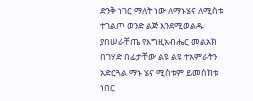ድንቅ ነገር ማለት ነው ለማኑሄና ለሚስቱ ተገልጦ ወንድ ልጅ እንደሚወልዱ ያበሠራቸጤ የእግዚአብሔር መልአክ በገሃድ በፊታቸው ልዩ ልዩ ተአምራትን አድርጓል ማኑ ሄና ሚስቱም ይመሰክቱ ነበር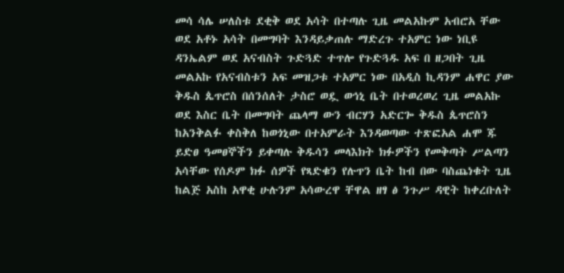መሳ ሳሌ ሠለስቱ ደቂቅ ወደ አሳት በተጣሉ ጊዜ መልአኩም አብሮአ ቸው ወደ አቶኑ አሳት በመግባት እንዳይቃጠሉ ማድረጉ ተአምር ነው ነቢዩ ዳንኤልም ወደ አናብስት ጉድጓድ ተጥሎ የጉድጓዱ አፍ በ ዘጋበት ጊዜ መልአኩ የአናብስቱን አፍ መዝጋቱ ተአምር ነው በአዲስ ኪዳንም ሐዋር ያው ቅዱስ ጴጥሮስ በሰንሰለት ታስሮ ወዷ ወኅኒ ቤት በተወረወረ ጊዜ መልአኩ ወደ እስር ቤት በመግባት ጨላማ ውን ብርሃን አድርጐ ቅዱስ ጴጥሮስን ከአንቅልፉ ቀስቅለ ከወጎኒው በተአምራት እንዳወጣው ተጽፎአል ሐሞ ጁ ይድፀ ዓመፀኞችን ይቀጣሉ ቅዱሳን መላእክት ክፉዎችን የመቅጣት ሥልጣን አሳቸው የሰዶም ክፉ ሰዎች የጻድቁን የሉጥን ቤት ከብ በው ባስጨነቁት ጊዜ ከልጅ አስከ አዋቂ ሁሉንም አሳውረዋ ቸዋል ዘፃ ፅ ንጉሥ ዳዊት ከቀረቡለት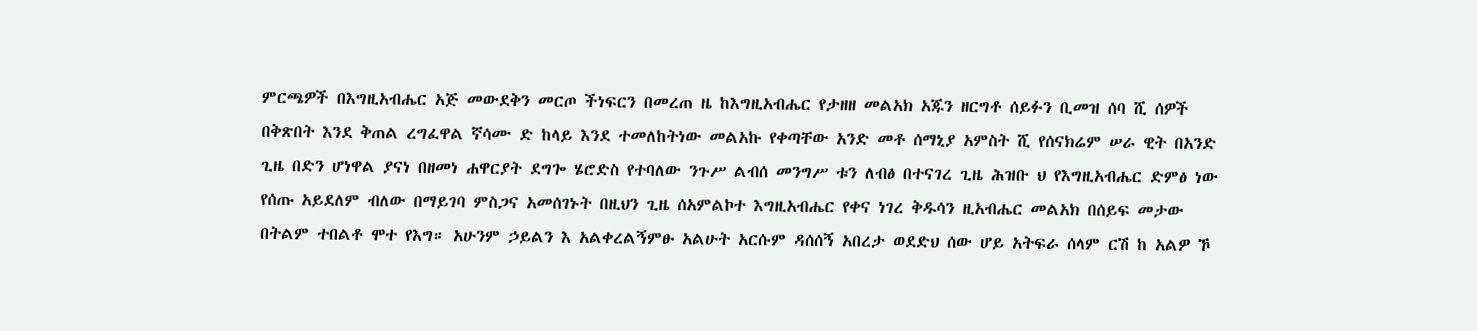ምርጫዎች በእግዚአብሔር አጅ መውደቅን መርጦ ችነፍርን በመረጠ ዜ ከእግዚአብሔር የታዘዘ መልአክ አጁን ዘርግቶ ሰይፉን ቢመዝ ሰባ ሺ ሰዎች በቅጽበት እንደ ቅጠል ረግፈዋል ኛሳሙ ድ ከላይ እንደ ተመለከትነው መልአኩ የቀጣቸው አንድ መቶ ሰማኒያ አምስት ሺ የሰናክሬም ሠራ ዊት በአንድ ጊዜ በድን ሆነዋል ያናነ በዘመነ ሐዋርያት ደግጐ ሄሮድስ የተባለው ንጉሥ ልብሰ መንግሥ ቱን ለብፅ በተናገረ ጊዜ ሕዝቡ ህ የእግዚአብሔር ድምፅ ነው የሰጡ አይደለም ብለው በማይገባ ምስጋና አመሰገኑት በዚህን ጊዜ ሰአምልኮተ እግዚአብሔር የቀና ነገረ ቅዱሳን ዚአብሔር መልአክ በሰይፍ መታው በትልም ተበልቶ ሞተ የእግ። አሁንም ኃይልን እ አልቀረልኝምፁ አልሁት አርሱም ዳሰሰኝ አበረታ ወደድህ ሰው ሆይ አትፍራ ሰላም ርሽ ከ አልዎ ኾ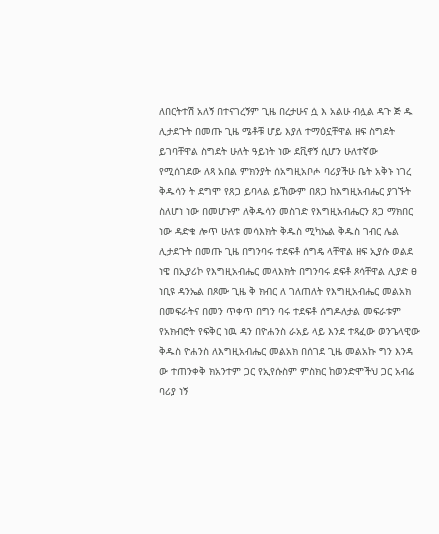ለበርትተሽ አለኝ በተናገረኝም ጊዜ በረታሁና ሷ እ አልሁ ብሏል ዳጉ ጅ ዱ ሊታደጉት በመጡ ጊዜ ሜቶቹ ሆይ እያለ ተማዕኗቸዋል ዘፍ ስግደት ይገባቸዋል ስግደት ሁለት ዓይነት ነው ደቪኖኝ ሲሆን ሁለተኛው የሚሰገደው ለጻ አበል ምክንያት ሰአግዚአቦሖ ባሪያችሁ ቤት አቅኑ ነገረ ቅዱሳን ት ደግሞ የጸጋ ይባላል ይኸውም በጸጋ ከእግዚአብሔር ያገኙት ስለሆነ ነው በመሆኑም ለቅዱሳን መስገድ የእግዚአብሔርን ጸጋ ማክበር ነው ዳድቁ ሎጥ ሁለቱ መሳእክት ቅዱስ ሚካኤል ቅዱስ ገብር ሌል ሊታደጉት በመጡ ጊዜ በግንባሩ ተደፍቶ ሰግዴ ላቸዋል ዘፍ ኢያሱ ወልደ ነዌ በኢያሪኮ የእግዚአብሔር መላእክት በግንባሩ ደፍቶ ጾሳቸዋል ሊያድ ፀ ነቢዩ ዳንኤል በጾሙ ጊዜ ቅ ክብር ለ ገለጠለት የእግዚአብሔር መልአክ በመፍራትና በመን ጥቀጥ በግን ባሩ ተደፍቶ ሰግዶለታል መፍራቱም የአክብሮት የፍቅር ነዉ ዳን በዮሐንስ ራአይ ላይ እንደ ተጻፈው ወንጌላዊው ቅዱስ ዮሐንስ ለእግዚአብሔር መልአክ በሰገደ ጊዜ መልአኩ ግን እንዳ ው ተጠንቀቅ ክአንተም ጋር የኢየሱስም ምስክር ከወንድሞችህ ጋር አብሬ ባሪያ ነኝ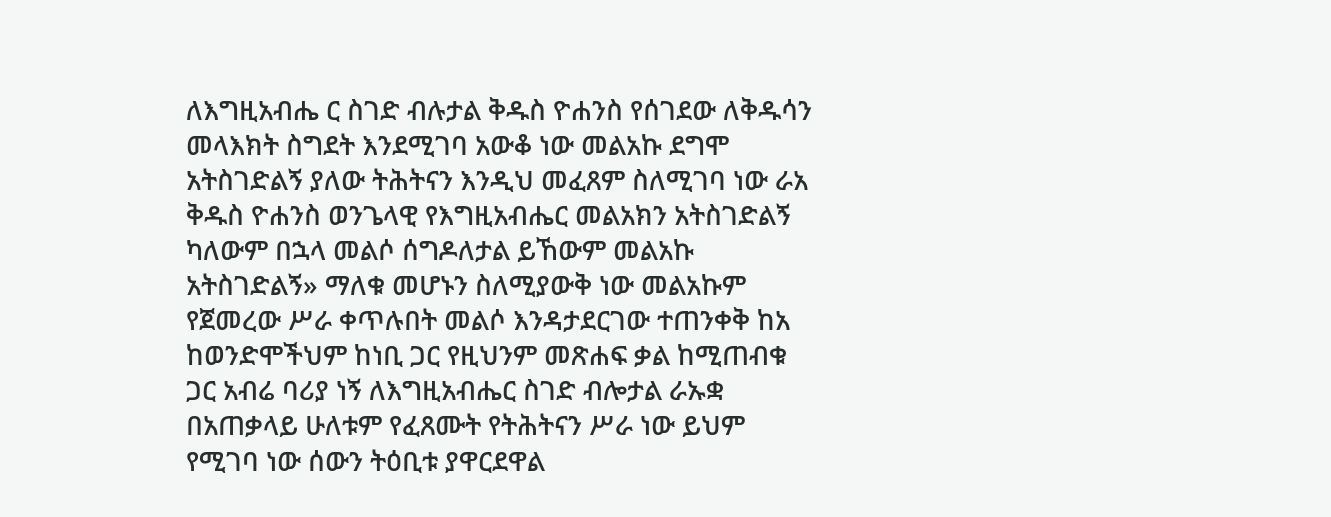ለእግዚአብሔ ር ስገድ ብሉታል ቅዱስ ዮሐንስ የሰገደው ለቅዱሳን መላእክት ስግደት እንደሚገባ አውቆ ነው መልአኩ ደግሞ አትስገድልኝ ያለው ትሕትናን እንዲህ መፈጸም ስለሚገባ ነው ራአ ቅዱስ ዮሐንስ ወንጌላዊ የእግዚአብሔር መልአክን አትስገድልኝ ካለውም በኋላ መልሶ ሰግዶለታል ይኸውም መልአኩ አትስገድልኝ» ማለቁ መሆኑን ስለሚያውቅ ነው መልአኩም የጀመረው ሥራ ቀጥሉበት መልሶ እንዳታደርገው ተጠንቀቅ ከአ ከወንድሞችህም ከነቢ ጋር የዚህንም መጽሐፍ ቃል ከሚጠብቁ ጋር አብሬ ባሪያ ነኝ ለእግዚአብሔር ስገድ ብሎታል ራኡቋ በአጠቃላይ ሁለቱም የፈጸሙት የትሕትናን ሥራ ነው ይህም የሚገባ ነው ሰውን ትዕቢቱ ያዋርደዋል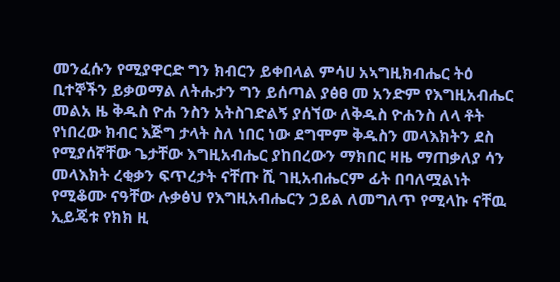መንፈሱን የሚያዋርድ ግን ክብርን ይቀበላል ምሳሀ አኣግዚክብሔር ትዕ ቢተኞችን ይቃወማል ለትሑታን ግን ይሰጣል ያፅፀ መ አንድም የእግዚአብሔር መልአ ዜ ቅዱስ ዮሐ ንስን አትስገድልኝ ያሰኘው ለቅዱስ ዮሐንስ ለላ ቶት የነበረው ክብር እጅግ ታላት ስለ ነበር ነው ደግሞም ቅዱስን መላእክትን ደስ የሚያሰኛቸው ጌታቸው እግዚአብሔር ያከበረውን ማክበር ዛዜ ማጠቃለያ ሳን መላእክት ረቂቃን ፍጥረታት ናቸጡ ሺ ገዚአብሔርም ፊት በባለሟልነት የሚቆሙ ናዓቸው ሉቃፅህ የእግዚአብሔርን ኃይል ለመግለጥ የሚላኩ ናቸዉ ኢይጄቱ የክክ ዚ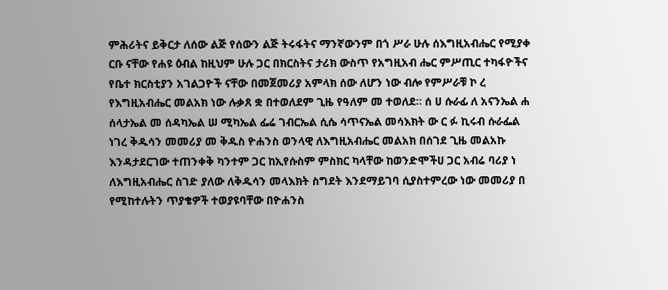ምሕሪትና ይቅርታ ለሰው ልጅ የሰውን ልጅ ትሩፋትና ማንኛውንም በጎ ሥራ ሁሉ ሰእግዚአብሔር የሚያቀ ርቡ ናቸው የሐዩ ዕብል ከዚህም ሁሉ ጋር በክርስትና ታሪክ ውስጥ የአግዚአብ ሔር ምሥጢር ተካፋዮችና የቤተ ክርስቲያን አገልጋዮች ናቸው በመጀመሪያ አምላክ ሰው ለሆን ነው ብሎ የምሥራቹ ኮ ረ የእግዚአብሔር መልአክ ነው ሉቃጸ ቋ በተወለደም ጊዜ የዓለም መ ተወለደ። ሰ ሀ ሱራፊ ለ አናንኤል ሐ ሰላታኤል መ ሰዳካኤል ሠ ሚካኤል ፌሬ ገብርኤል ሲሴ ሳጥናኤል መሳእክት ው ር ፉ ኪሩብ ሱራፌል ነገረ ቅዱሳን መመሪያ መ ቅዱስ ዮሐንስ ወንላዊ ለእግዚአብሔር መልአክ በሰገደ ጊዜ መልአኩ እንዳታደርገው ተጠንቀቅ ካንተም ጋር ከኢየሱስም ምስክር ካላቸው ከወንድሞችሀ ጋር አብሬ ባሪያ ነ ለእግዚአብሔር ስገድ ያለው ለቅዱሳን መላእክት ስግደት እንደማይገባ ሲያስተምረው ነው መመሪያ በ የሚከተሉትን ጥያቄዎች ተወያዩባቸው በዮሐንስ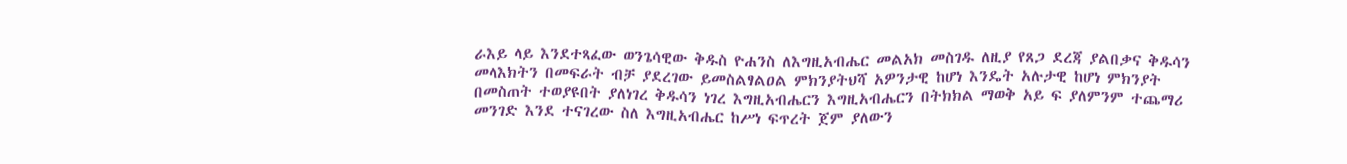ራእይ ላይ እንደተጻፈው ወንጌሳዊው ቅዱስ ዮሐንስ ለእግዚአብሔር መልአክ መስገዱ ለዚያ የጸጋ ደረጃ ያልበቃና ቅዱሳን መላእክትን በመፍራት ብቻ ያደረገው ይመስልፃልዐል ምክንያትህሻ አዎንታዊ ከሆነ እንዴት አሉታዊ ከሆነ ምክንያት በመስጠት ተወያዩበት ያለነገረ ቅዱሳን ነገረ እግዚአብሔርን እግዚአብሔርን በትክክል ማወቅ አይ ፍ ያለምንም ተጨማሪ መንገድ እንደ ተናገረው ስለ እግዚአብሔር ከሥነ ፍጥረት ጀም ያለውን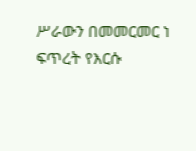ሥራውን በመመርመር ነ ፍጥረት የእርሱ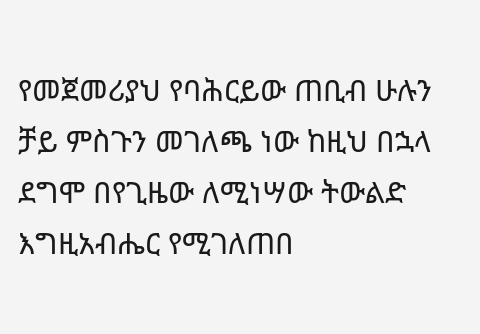የመጀመሪያህ የባሕርይው ጠቢብ ሁሉን ቻይ ምስጉን መገለጫ ነው ከዚህ በኋላ ደግሞ በየጊዜው ለሚነሣው ትውልድ እግዚአብሔር የሚገለጠበ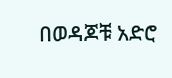በወዳጆቹ አድሮ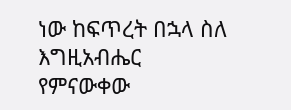ነው ከፍጥረት በኋላ ስለ እግዚአብሔር የምናውቀው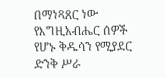በማነጻጸር ነው የእግዚአብሔር ሰዎች የሆኑ ቅዱሳን የሚያደር ድንቅ ሥራ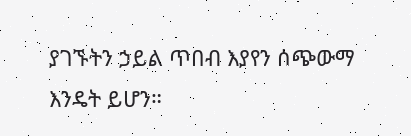ያገኙትን ኃይል ጥበብ እያየን ሰጭውማ እንዴት ይሆን።